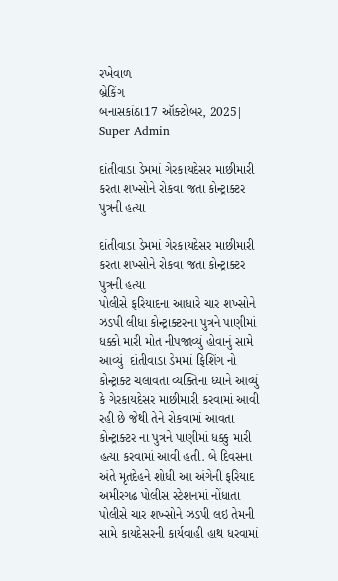રખેવાળ
બ્રેકિંગ
બનાસકાંઠા17 ઑક્ટોબર, 2025| Super Admin

દાંતીવાડા ડેમમાં ગેરકાયદેસર માછીમારી કરતા શખ્સોને રોકવા જતા કોન્ટ્રાક્ટર પુત્રની હત્યા

દાંતીવાડા ડેમમાં ગેરકાયદેસર માછીમારી કરતા શખ્સોને રોકવા જતા કોન્ટ્રાક્ટર પુત્રની હત્યા
પોલીસે ફરિયાદના આધારે ચાર શખ્સોને ઝડપી લીધા કોન્ટ્રાક્ટરના પુત્રને પાણીમાં ધક્કો મારી મોત નીપજાવ્યું હોવાનું સામે આવ્યું  દાંતીવાડા ડેમમાં ફિશિંગ નો કોન્ટ્રાક્ટ ચલાવતા વ્યક્તિના ધ્યાને આવ્યું કે ગેરકાયદેસર માછીમારી કરવામાં આવી રહી છે જેથી તેને રોકવામાં આવતા કોન્ટ્રાક્ટર ના પુત્રને પાણીમાં ધક્કુ મારી હત્યા કરવામાં આવી હતી. બે દિવસના અંતે મૃતદેહને શોધી આ અંગેની ફરિયાદ અમીરગઢ પોલીસ સ્ટેશનમાં નોંધાતા પોલીસે ચાર શખ્સોને ઝડપી લઇ તેમની સામે કાયદેસરની કાર્યવાહી હાથ ધરવામાં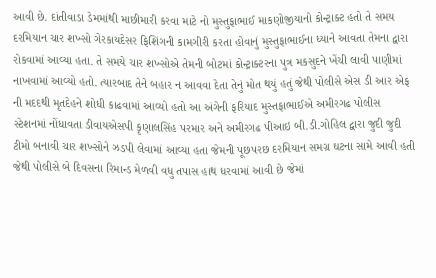આવી છે. દાંતીવાડા ડેમમાંથી માછીમારી કરવા માટે નો મુસ્તુફાભાઈ માકણોજીયાનો કોન્ટ્રાક્ટ હતો તે સમય દરમિયાન ચાર શખ્સો ગેરકાયદેસર ફિશિંગની કામગીરી કરતા હોવાનું મુસ્તુફાભાઈના ધ્યાને આવતા તેમના દ્વારા રોકવામાં આવ્યા હતા. તે સમયે ચાર શખ્સોએ તેમની બોટમાં કોન્ટ્રાક્ટરના પુત્ર મકસુદને ખેંચી લાવી પાણીમાં નાખવામાં આવ્યો હતો. ત્યારબાદ તેને બહાર ન આવવા દેતા તેનું મોત થયું હતું જેથી પોલીસે એસ ડી આર એફ ની મદદથી મૃતદેહને શોધી કાઢવામાં આવ્યો હતો આ અંગેની ફરિયાદ મુસ્તફાભાઈએ અમીરગઢ પોલીસ સ્ટેશનમાં નોંધાવતા ડીવાયએસપી કૃણાલસિંહ પરમાર અને અમીરગઢ પીઆઇ બી.ડી.ગોહિલ દ્વારા જુદી જુદી ટીમો બનાવી ચાર શખ્સોને ઝડપી લેવામાં આવ્યા હતા જેમની પૂછપરછ દરમિયાન સમગ્ર ઘટના સામે આવી હતી જેથી પોલીસે બે દિવસના રિમાન્ડ મેળવી વધુ તપાસ હાથ ધરવામાં આવી છે જેમાં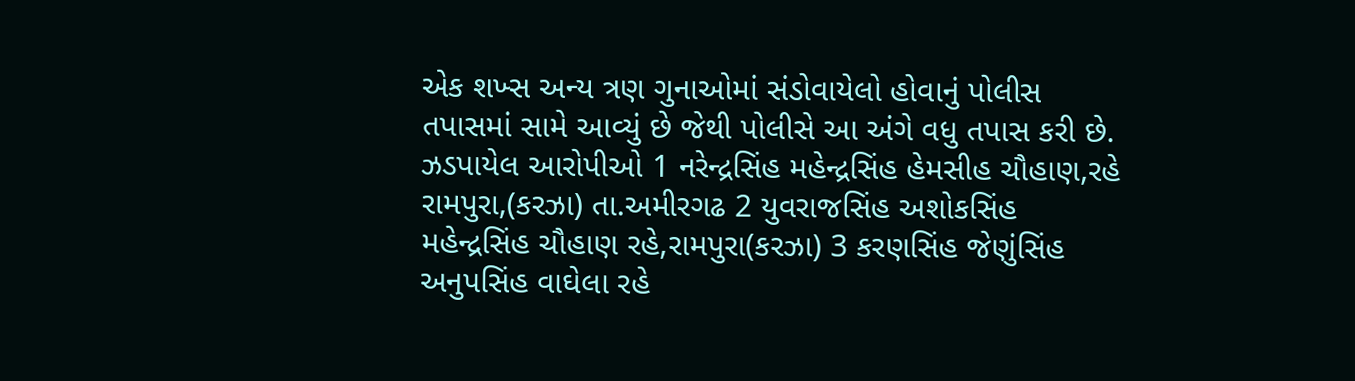એક શખ્સ અન્ય ત્રણ ગુનાઓમાં સંડોવાયેલો હોવાનું પોલીસ તપાસમાં સામે આવ્યું છે જેથી પોલીસે આ અંગે વધુ તપાસ કરી છે. ઝડપાયેલ આરોપીઓ 1 નરેન્દ્રસિંહ મહેન્દ્રસિંહ હેમસીહ ચૌહાણ,રહે રામપુરા,(કરઝા) તા.અમીરગઢ 2 યુવરાજસિંહ અશોકસિંહ મહેન્દ્રસિંહ ચૌહાણ રહે,રામપુરા(કરઝા) 3 કરણસિંહ જેણુંસિંહ અનુપસિંહ વાઘેલા રહે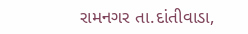રામનગર તા.દાંતીવાડા,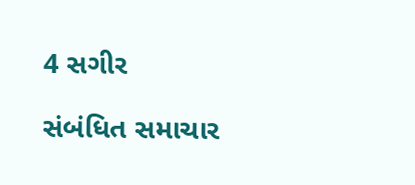4 સગીર

સંબંધિત સમાચાર